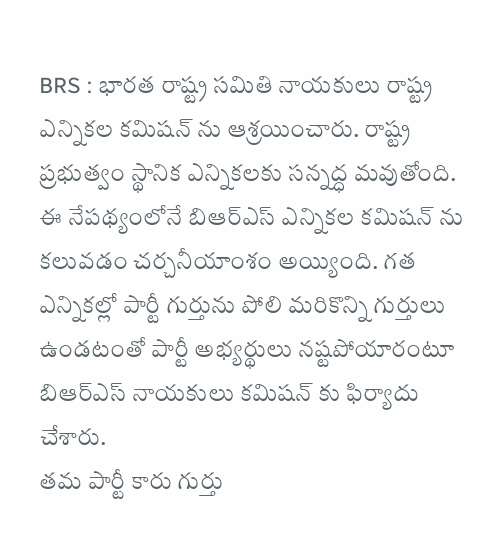BRS : భారత రాష్ట్ర సమితి నాయకులు రాష్ట్ర ఎన్నికల కమిషన్ ను ఆశ్రయించారు. రాష్ట్ర ప్రభుత్వం స్థానిక ఎన్నికలకు సన్నద్ధ మవుతోంది. ఈ నేపథ్యంలోనే బిఆర్ఎస్ ఎన్నికల కమిషన్ ను కలువడం చర్చనీయాంశం అయ్యింది. గత ఎన్నికల్లో పార్టీ గుర్తును పోలి మరికొన్ని గుర్తులు ఉండటంతో పార్టీ అభ్యర్థులు నష్టపోయారంటూ బిఆర్ఎస్ నాయకులు కమిషన్ కు ఫిర్యాదు చేశారు.
తమ పార్టీ కారు గుర్తు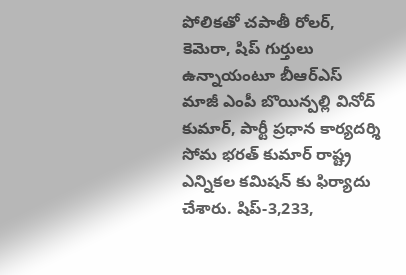పోలికతో చపాతీ రోలర్, కెమెరా, షిప్ గుర్తులు ఉన్నాయంటూ బీఆర్ఎస్ మాజీ ఎంపీ బొయిన్పల్లి వినోద్ కుమార్, పార్టీ ప్రధాన కార్యదర్శి సోమ భరత్ కుమార్ రాష్ట్ర ఎన్నికల కమిషన్ కు ఫిర్యాదు చేశారు. షిప్-3,233,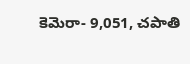కెమెరా- 9,051, చపాతి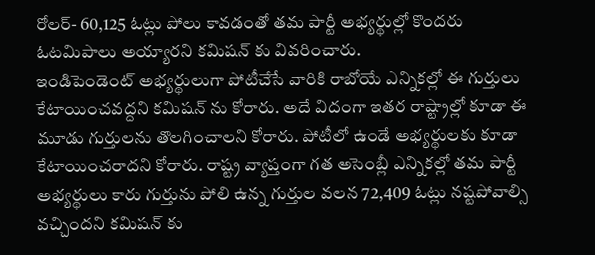రోలర్- 60,125 ఓట్లు పోలు కావడంతో తమ పార్టీ అభ్యర్థుల్లో కొందరు ఓటమిపాలు అయ్యారని కమిషన్ కు వివరించారు.
ఇండిపెండెంట్ అభ్యర్థులుగా పోటీచేసే వారికి రాబోయే ఎన్నికల్లో ఈ గుర్తులు కేటాయించవద్దని కమిషన్ ను కోరారు. అదే విదంగా ఇతర రాష్ట్రాల్లో కూడా ఈ మూడు గుర్తులను తొలగించాలని కోరారు. పోటీలో ఉండే అభ్యర్థులకు కూడా కేటాయించరాదని కోరారు. రాష్ట్ర వ్యాప్తంగా గత అసెంబ్లీ ఎన్నికల్లో తమ పార్టీ అభ్యర్థులు కారు గుర్తును పోలి ఉన్న గుర్తుల వలన 72,409 ఓట్లు నష్టపోవాల్సి వచ్చిందని కమిషన్ కు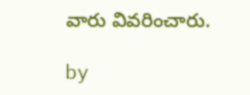వారు వివరించారు.

by